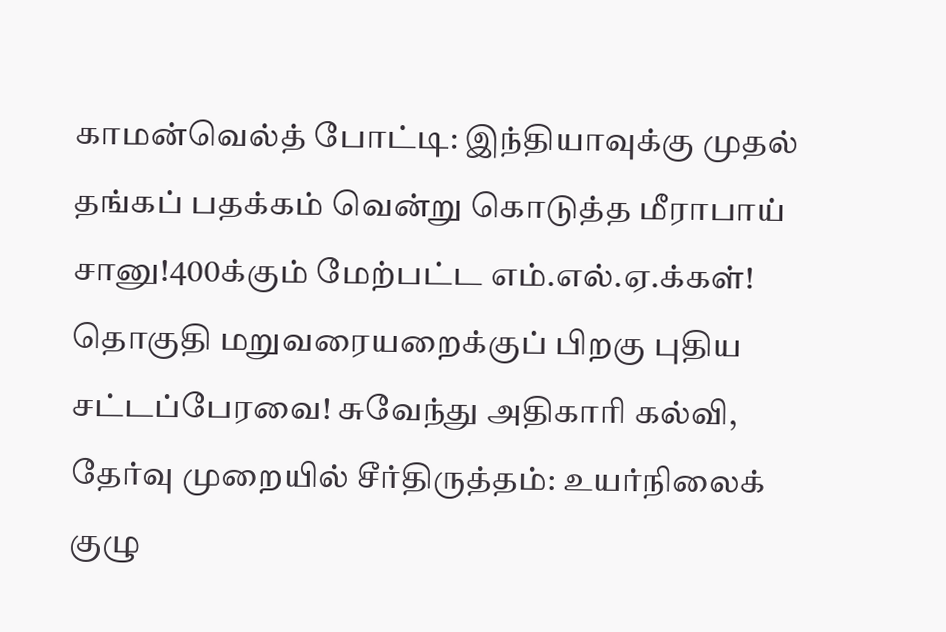காமன்வெல்த் போட்டி: இந்தியாவுக்கு முதல் தங்கப் பதக்கம் வென்று கொடுத்த மீராபாய் சானு!400க்கும் மேற்பட்ட எம்.எல்.ஏ.க்கள்! தொகுதி மறுவரையறைக்குப் பிறகு புதிய சட்டப்பேரவை! சுவேந்து அதிகாரி கல்வி, தேர்வு முறையில் சீர்திருத்தம்: உயர்நிலைக் குழு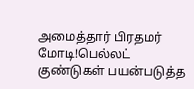அமைத்தார் பிரதமர் மோடி!பெல்லட் குண்டுகள் பயன்படுத்த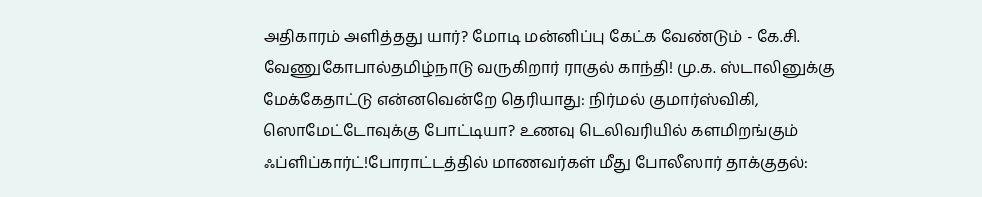அதிகாரம் அளித்தது யார்? மோடி மன்னிப்பு கேட்க வேண்டும் - கே.சி. வேணுகோபால்தமிழ்நாடு வருகிறார் ராகுல் காந்தி! மு.க. ஸ்டாலினுக்கு மேக்கேதாட்டு என்னவென்றே தெரியாது: நிர்மல் குமார்ஸ்விகி, ஸொமேட்டோவுக்கு போட்டியா? உணவு டெலிவரியில் களமிறங்கும் ஃப்ளிப்கார்ட்!போராட்டத்தில் மாணவர்கள் மீது போலீஸார் தாக்குதல்: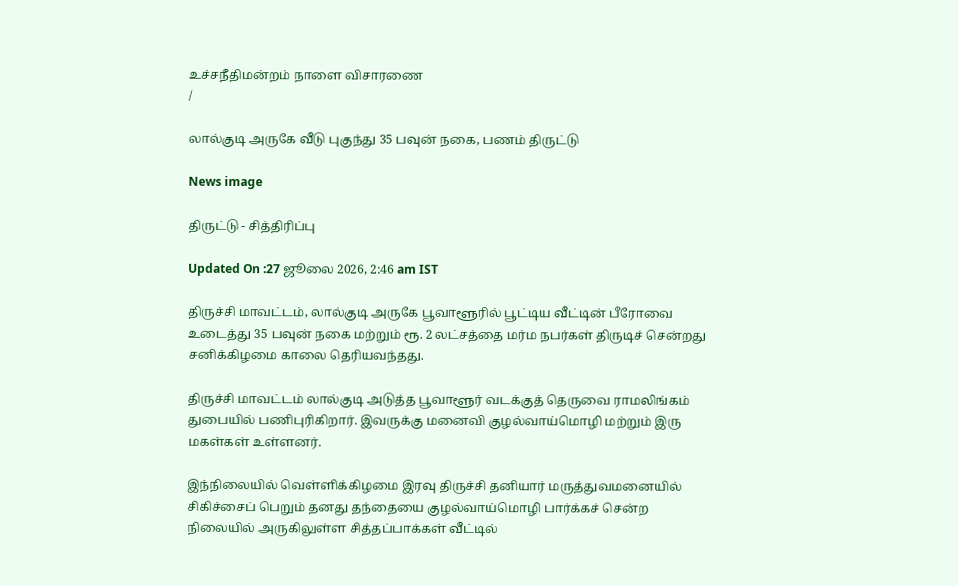உச்சநீதிமன்றம் நாளை விசாரணை
/

லால்குடி அருகே வீடு புகுந்து 35 பவுன் நகை, பணம் திருட்டு

News image

திருட்டு - சித்திரிப்பு

Updated On :27 ஜூலை 2026, 2:46 am IST

திருச்சி மாவட்டம், லால்குடி அருகே பூவாளூரில் பூட்டிய வீட்டின் பீரோவை உடைத்து 35 பவுன் நகை மற்றும் ரூ. 2 லட்சத்தை மர்ம நபர்கள் திருடிச் சென்றது சனிக்கிழமை காலை தெரியவந்தது.

திருச்சி மாவட்டம் லால்குடி அடுத்த பூவாளூர் வடக்குத் தெருவை ராமலிங்கம் துபையில் பணிபுரிகிறார். இவருக்கு மனைவி குழல்வாய்மொழி மற்றும் இரு மகள்கள் உள்ளனர்.

இந்நிலையில் வெள்ளிக்கிழமை இரவு திருச்சி தனியார் மருத்துவமனையில் சிகிச்சைப் பெறும் தனது தந்தையை குழல்வாய்மொழி பார்க்கச் சென்ற நிலையில் அருகிலுள்ள சித்தப்பாக்கள் வீட்டில்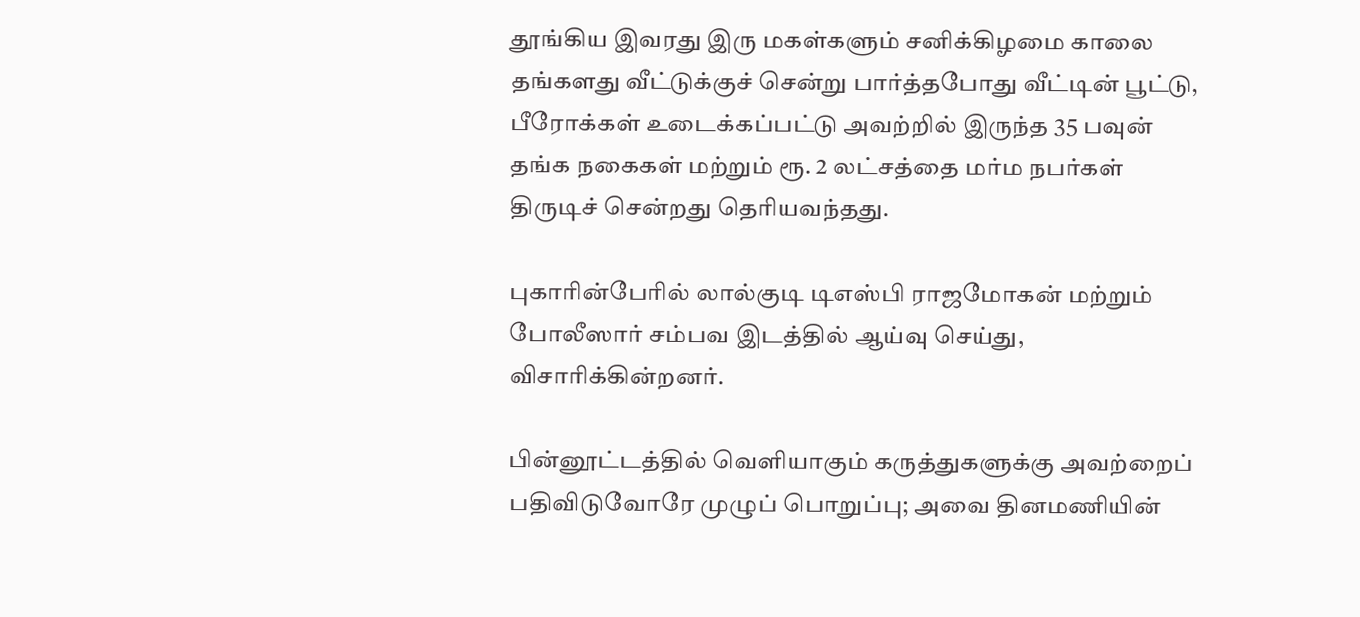தூங்கிய இவரது இரு மகள்களும் சனிக்கிழமை காலை தங்களது வீட்டுக்குச் சென்று பார்த்தபோது வீட்டின் பூட்டு, பீரோக்கள் உடைக்கப்பட்டு அவற்றில் இருந்த 35 பவுன் தங்க நகைகள் மற்றும் ரூ. 2 லட்சத்தை மர்ம நபர்கள் திருடிச் சென்றது தெரியவந்தது.

புகாரின்பேரில் லால்குடி டிஎஸ்பி ராஜமோகன் மற்றும் போலீஸார் சம்பவ இடத்தில் ஆய்வு செய்து, விசாரிக்கின்றனர்.

பின்னூட்டத்தில் வெளியாகும் கருத்துகளுக்கு அவற்றைப் பதிவிடுவோரே முழுப் பொறுப்பு; அவை தினமணியின்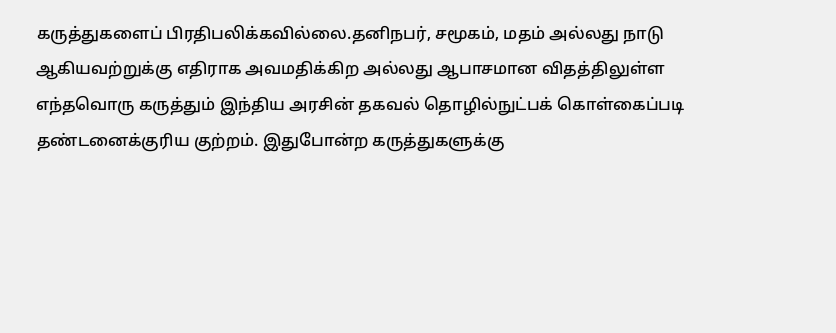கருத்துகளைப் பிரதிபலிக்கவில்லை.தனிநபர், சமூகம், மதம் அல்லது நாடு ஆகியவற்றுக்கு எதிராக அவமதிக்கிற அல்லது ஆபாசமான விதத்திலுள்ள எந்தவொரு கருத்தும் இந்திய அரசின் தகவல் தொழில்நுட்பக் கொள்கைப்படி தண்டனைக்குரிய குற்றம். இதுபோன்ற கருத்துகளுக்கு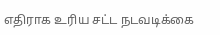எதிராக உரிய சட்ட நடவடிக்கை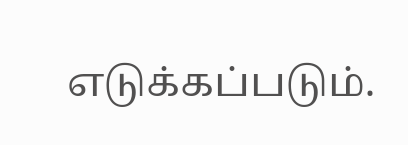எடுக்கப்படும்.